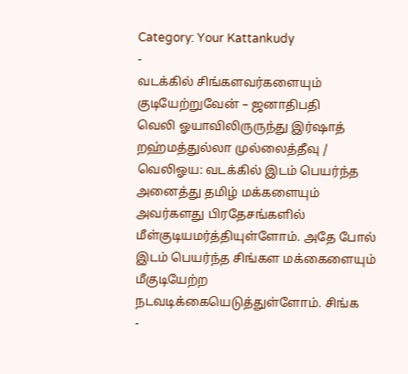Category: Your Kattankudy
-
வடக்கில் சிங்களவர்களையும் குடியேற்றுவேன் – ஜனாதிபதி
வெலி ஓயாவிலிருருந்து இர்ஷாத் றஹ்மத்துல்லா முல்லைத்தீவு / வெலிஓய: வடக்கில் இடம் பெயர்ந்த அனைத்து தமிழ் மக்களையும் அவர்களது பிரதேசங்களில் மீள்குடியமர்த்தியுள்ளோம். அதே போல் இடம் பெயர்ந்த சிங்கள மக்கைளையும் மீகுடியேற்ற நடவடிக்கையெடுத்துள்ளோம். சிங்க
-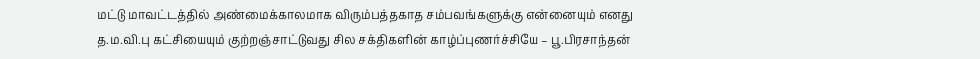மட்டு மாவட்டத்தில் அண்மைக்காலமாக விரும்பத்தகாத சம்பவங்களுக்கு என்னையும் எனது த.ம.வி.பு கட்சியையும் குற்றஞ்சாட்டுவது சில சக்திகளின் காழ்ப்புணர்ச்சியே – பூ.பிரசாந்தன்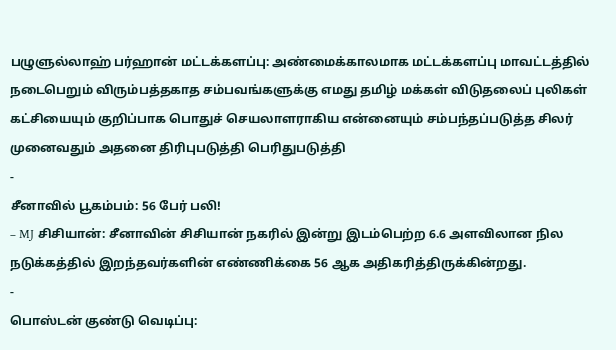பழுளுல்லாஹ் பர்ஹான் மட்டக்களப்பு: அண்மைக்காலமாக மட்டக்களப்பு மாவட்டத்தில் நடைபெறும் விரும்பத்தகாத சம்பவங்களுக்கு எமது தமிழ் மக்கள் விடுதலைப் புலிகள் கட்சியையும் குறிப்பாக பொதுச் செயலாளராகிய என்னையும் சம்பந்தப்படுத்த சிலர் முனைவதும் அதனை திரிபுபடுத்தி பெரிதுபடுத்தி
-
சீனாவில் பூகம்பம்: 56 பேர் பலி!
– MJ சிசியான்: சீனாவின் சிசியான் நகரில் இன்று இடம்பெற்ற 6.6 அளவிலான நில நடுக்கத்தில் இறந்தவர்களின் எண்ணிக்கை 56 ஆக அதிகரித்திருக்கின்றது.
-
பொஸ்டன் குண்டு வெடிப்பு: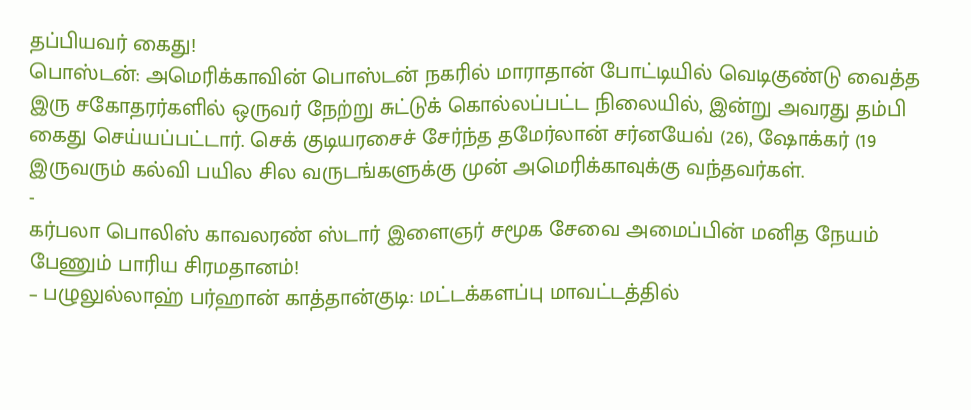தப்பியவர் கைது!
பொஸ்டன்: அமெரிக்காவின் பொஸ்டன் நகரில் மாராதான் போட்டியில் வெடிகுண்டு வைத்த இரு சகோதரர்களில் ஒருவர் நேற்று சுட்டுக் கொல்லப்பட்ட நிலையில், இன்று அவரது தம்பி கைது செய்யப்பட்டார். செக் குடியரசைச் சேர்ந்த தமேர்லான் சர்னயேவ் (26), ஷோக்கர் (19 இருவரும் கல்வி பயில சில வருடங்களுக்கு முன் அமெரிக்காவுக்கு வந்தவர்கள்.
-
கர்பலா பொலிஸ் காவலரண் ஸ்டார் இளைஞர் சமூக சேவை அமைப்பின் மனித நேயம் பேணும் பாரிய சிரமதானம்!
– பழுலுல்லாஹ் பர்ஹான் காத்தான்குடி: மட்டக்களப்பு மாவட்டத்தில்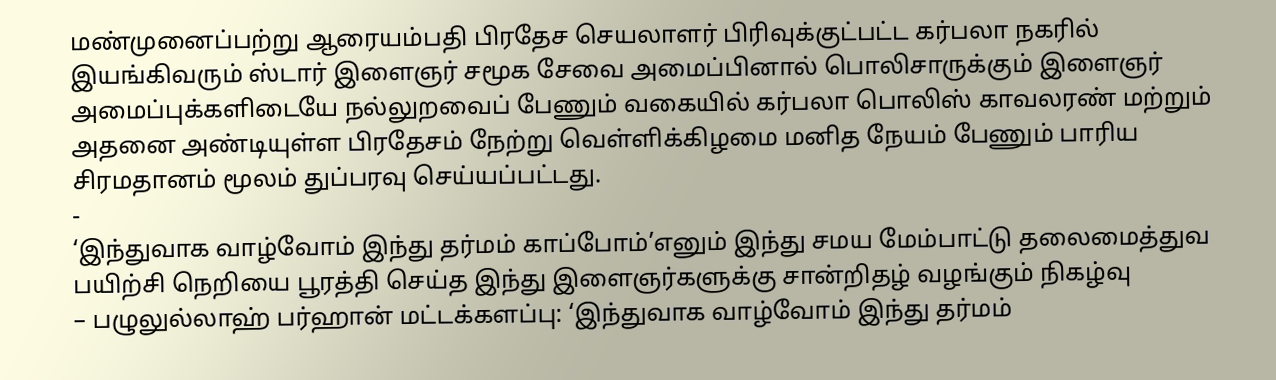மண்முனைப்பற்று ஆரையம்பதி பிரதேச செயலாளர் பிரிவுக்குட்பட்ட கர்பலா நகரில் இயங்கிவரும் ஸ்டார் இளைஞர் சமூக சேவை அமைப்பினால் பொலிசாருக்கும் இளைஞர் அமைப்புக்களிடையே நல்லுறவைப் பேணும் வகையில் கர்பலா பொலிஸ் காவலரண் மற்றும் அதனை அண்டியுள்ள பிரதேசம் நேற்று வெள்ளிக்கிழமை மனித நேயம் பேணும் பாரிய சிரமதானம் மூலம் துப்பரவு செய்யப்பட்டது.
-
‘இந்துவாக வாழ்வோம் இந்து தர்மம் காப்போம்’எனும் இந்து சமய மேம்பாட்டு தலைமைத்துவ பயிற்சி நெறியை பூரத்தி செய்த இந்து இளைஞர்களுக்கு சான்றிதழ் வழங்கும் நிகழ்வு
– பழுலுல்லாஹ் பர்ஹான் மட்டக்களப்பு: ‘இந்துவாக வாழ்வோம் இந்து தர்மம்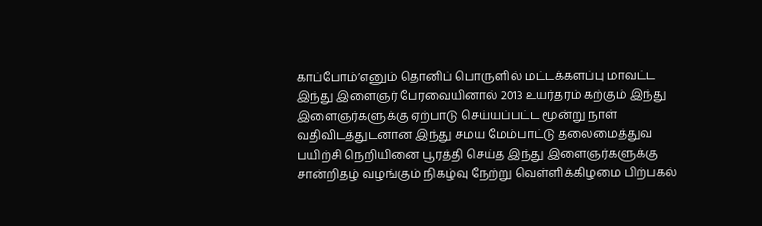காப்போம்’எனும் தொனிப் பொருளில் மட்டக்களப்பு மாவட்ட இந்து இளைஞர் பேரவையினால் 2013 உயர்தரம் கற்கும் இந்து இளைஞர்களுக்கு ஏற்பாடு செய்யப்பட்ட மூன்று நாள் வதிவிடத்துடனான இந்து சமய மேம்பாட்டு தலைமைத்துவ பயிற்சி நெறியினை பூரத்தி செய்த இந்து இளைஞர்களுக்கு சான்றிதழ் வழங்கும் நிகழ்வு நேற்று வெள்ளிக்கிழமை பிற்பகல்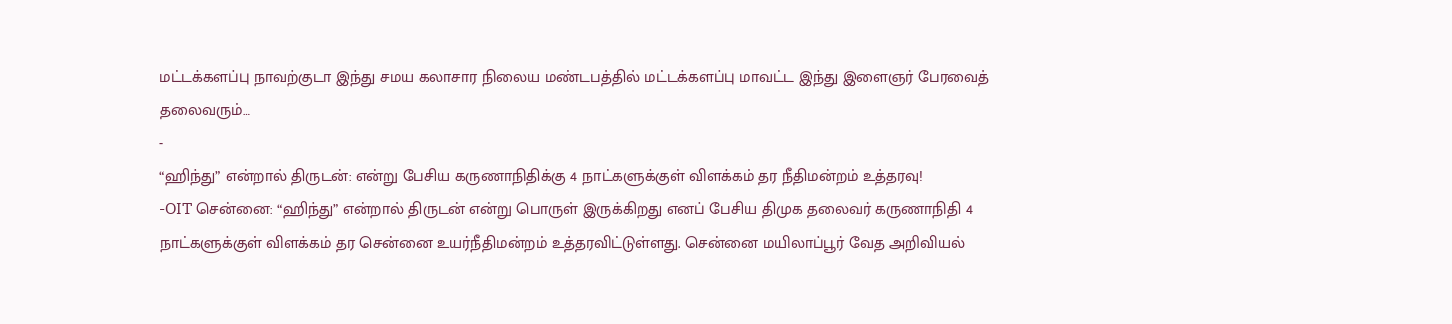மட்டக்களப்பு நாவற்குடா இந்து சமய கலாசார நிலைய மண்டபத்தில் மட்டக்களப்பு மாவட்ட இந்து இளைஞர் பேரவைத் தலைவரும்…
-
“ஹிந்து” என்றால் திருடன்: என்று பேசிய கருணாநிதிக்கு 4 நாட்களுக்குள் விளக்கம் தர நீதிமன்றம் உத்தரவு!
-OIT சென்னை: “ஹிந்து” என்றால் திருடன் என்று பொருள் இருக்கிறது எனப் பேசிய திமுக தலைவர் கருணாநிதி 4 நாட்களுக்குள் விளக்கம் தர சென்னை உயர்நீதிமன்றம் உத்தரவிட்டுள்ளது. சென்னை மயிலாப்பூர் வேத அறிவியல்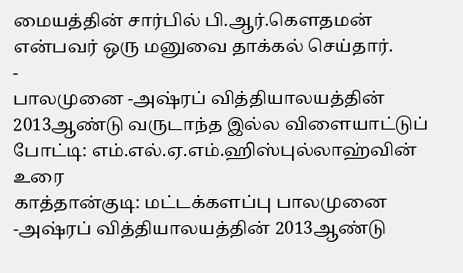மையத்தின் சார்பில் பி.ஆர்.கௌதமன் என்பவர் ஒரு மனுவை தாக்கல் செய்தார்.
-
பாலமுனை -அஷ்ரப் வித்தியாலயத்தின் 2013ஆண்டு வருடாந்த இல்ல விளையாட்டுப் போட்டி: எம்.எல்.ஏ.எம்.ஹிஸ்புல்லாஹ்வின் உரை
காத்தான்குடி: மட்டக்களப்பு பாலமுனை -அஷ்ரப் வித்தியாலயத்தின் 2013ஆண்டு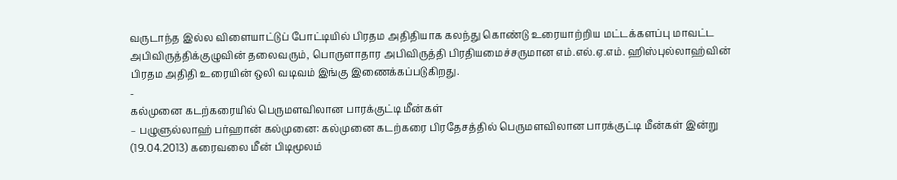வருடாந்த இல்ல விளையாட்டுப் போட்டியில் பிரதம அதிதியாக கலந்து கொண்டு உரையாற்றிய மட்டக்களப்பு மாவட்ட அபிவிருத்திக்குழுவின் தலைவரும், பொருளாதார அபிவிருத்தி பிரதியமைச்சருமான எம்.எல்.ஏ.எம். ஹிஸ்புல்லாஹ்வின் பிரதம அதிதி உரையின் ஒலி வடிவம் இங்கு இணைக்கப்படுகிறது.
-
கல்முனை கடற்கரையில் பெருமளவிலான பாரக்குட்டி மீன்கள்
– பழுளுல்லாஹ் பர்ஹான் கல்முனை: கல்முனை கடற்கரை பிரதேசத்தில் பெருமளவிலான பாரக்குட்டி மீன்கள் இன்று (19.04.2013) கரைவலை மீன் பிடிமூலம்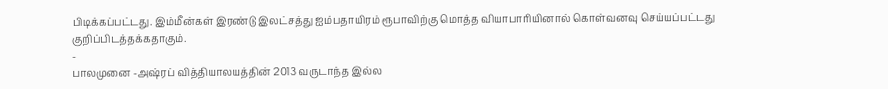பிடிக்கப்பட்டது. இம்மீன்கள் இரண்டு இலட்சத்து ஐம்பதாயிரம் ரூபாவிற்கு மொத்த வியாபாரியினால் கொள்வனவு செய்யப்பட்டது குறிப்பிடத்தக்கதாகும்.
-
பாலமுனை -அஷ்ரப் வித்தியாலயத்தின் 2013 வருடாந்த இல்ல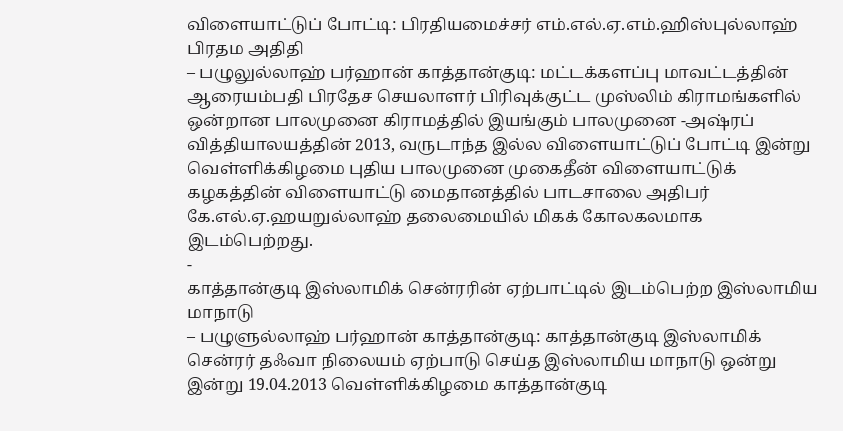விளையாட்டுப் போட்டி: பிரதியமைச்சர் எம்.எல்.ஏ.எம்.ஹிஸ்புல்லாஹ் பிரதம அதிதி
– பழுலுல்லாஹ் பர்ஹான் காத்தான்குடி: மட்டக்களப்பு மாவட்டத்தின் ஆரையம்பதி பிரதேச செயலாளர் பிரிவுக்குட்ட முஸ்லிம் கிராமங்களில் ஒன்றான பாலமுனை கிராமத்தில் இயங்கும் பாலமுனை -அஷ்ரப் வித்தியாலயத்தின் 2013, வருடாந்த இல்ல விளையாட்டுப் போட்டி இன்று வெள்ளிக்கிழமை புதிய பாலமுனை முகைதீன் விளையாட்டுக் கழகத்தின் விளையாட்டு மைதானத்தில் பாடசாலை அதிபர் கே.எல்.ஏ.ஹயறுல்லாஹ் தலைமையில் மிகக் கோலகலமாக இடம்பெற்றது.
-
காத்தான்குடி இஸ்லாமிக் சென்ரரின் ஏற்பாட்டில் இடம்பெற்ற இஸ்லாமிய மாநாடு
– பழுளுல்லாஹ் பர்ஹான் காத்தான்குடி: காத்தான்குடி இஸ்லாமிக் சென்ரர் தஃவா நிலையம் ஏற்பாடு செய்த இஸ்லாமிய மாநாடு ஒன்று இன்று 19.04.2013 வெள்ளிக்கிழமை காத்தான்குடி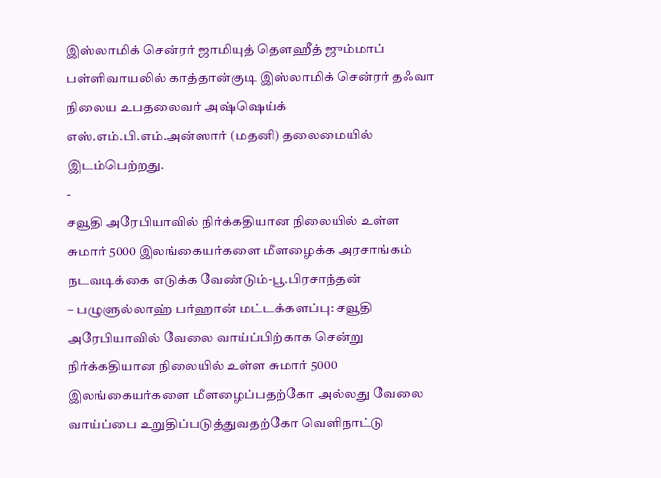இஸ்லாமிக் சென்ரர் ஜாமியுத் தௌஹீத் ஜும்மாப் பள்ளிவாயலில் காத்தான்குடி இஸ்லாமிக் சென்ரர் தஃவா நிலைய உபதலைவர் அஷ்ஷெய்க் எஸ்.எம்.பி.எம்.அன்ஸார் (மதனி) தலைமையில் இடம்பெற்றது.
-
சவூதி அரேபியாவில் நிர்க்கதியான நிலையில் உள்ள சுமார் 5000 இலங்கையர்களை மீளழைக்க அரசாங்கம் நடவடிக்கை எடுக்க வேண்டும்-பூ.பிரசாந்தன்
– பழுளுல்லாஹ் பர்ஹான் மட்டக்களப்பு: சவூதி அரேபியாவில் வேலை வாய்ப்பிற்காக சென்று நிர்க்கதியான நிலையில் உள்ள சுமார் 5000 இலங்கையர்களை மீளழைப்பதற்கோ அல்லது வேலை வாய்ப்பை உறுதிப்படுத்துவதற்கோ வெளிநாட்டு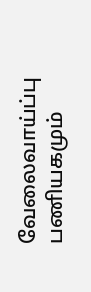வேலைவாய்ப்பு பணியகமும்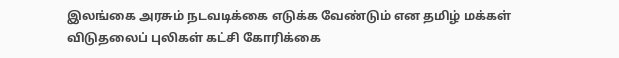இலங்கை அரசும் நடவடிக்கை எடுக்க வேண்டும் என தமிழ் மக்கள் விடுதலைப் புலிகள் கட்சி கோரிக்கை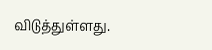விடுத்துள்ளது.